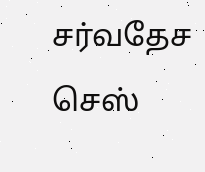சர்வதேச செஸ்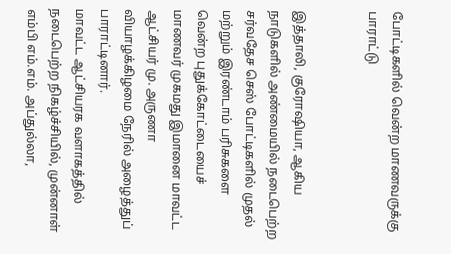போட்டிகளில் வென்ற மாணவருக்கு பாராட்டு


இத்தாலி, குரோஷியா, ஆகிய நாடுகளில் அண்மையில் நடைபெற்ற சர்வதேச செஸ் போட்டிகளில் முதல் மற்றும் இரண்டாம் பரிசுகளை வென்ற புதுக்கோட்டையைச் மாணவர் முகமது இமானை மாவட்ட ஆட்சியர் மு. அருணா வியாழக்கிழமை நேரில் அழைத்துப் பாராட்டினார்.
மாவட்ட ஆட்சியரக வளாகத்தில் நடைபெற்ற நிகழ்ச்சியில், முன்னாள் எம்பி எம்.எம். அப்துல்லா,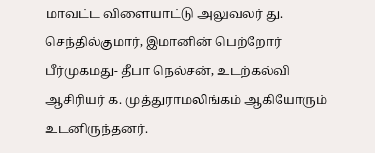மாவட்ட விளையாட்டு அலுவலர் து. செந்தில்குமார், இமானின் பெற்றோர் பீர்முகமது- தீபா நெல்சன், உடற்கல்வி ஆசிரியர் க. முத்துராமலிங்கம் ஆகியோரும் உடனிருந்தனர்.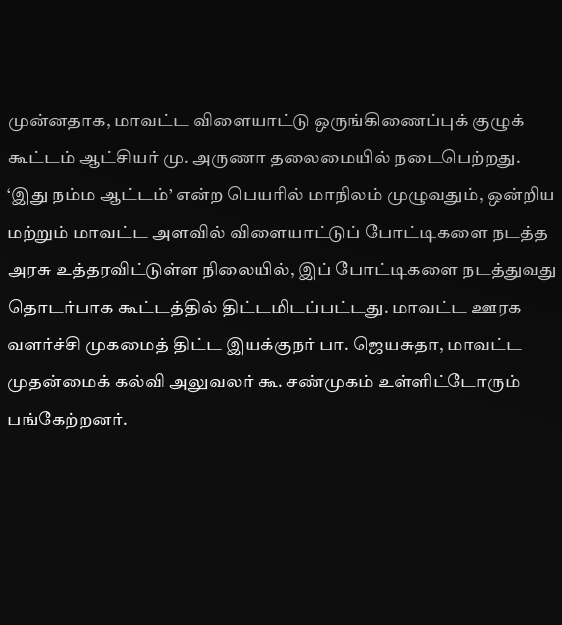முன்னதாக, மாவட்ட விளையாட்டு ஒருங்கிணைப்புக் குழுக் கூட்டம் ஆட்சியர் மு. அருணா தலைமையில் நடைபெற்றது. ‘இது நம்ம ஆட்டம்’ என்ற பெயரில் மாநிலம் முழுவதும், ஒன்றிய மற்றும் மாவட்ட அளவில் விளையாட்டுப் போட்டிகளை நடத்த அரசு உத்தரவிட்டுள்ள நிலையில், இப் போட்டிகளை நடத்துவது தொடர்பாக கூட்டத்தில் திட்டமிடப்பட்டது. மாவட்ட ஊரக வளர்ச்சி முகமைத் திட்ட இயக்குநர் பா. ஜெயசுதா, மாவட்ட முதன்மைக் கல்வி அலுவலர் கூ. சண்முகம் உள்ளிட்டோரும் பங்கேற்றனர்.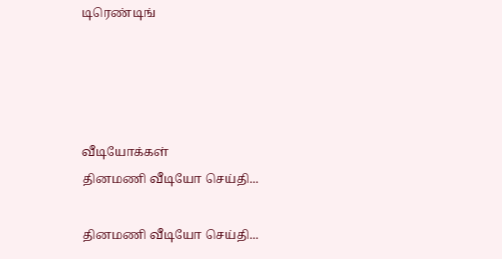டிரெண்டிங்




வீடியோக்கள்
தினமணி வீடியோ செய்தி...

தினமணி வீடியோ செய்தி...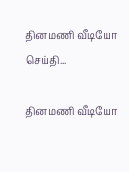தினமணி வீடியோ செய்தி...

தினமணி வீடியோ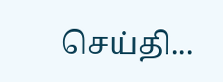செய்தி...